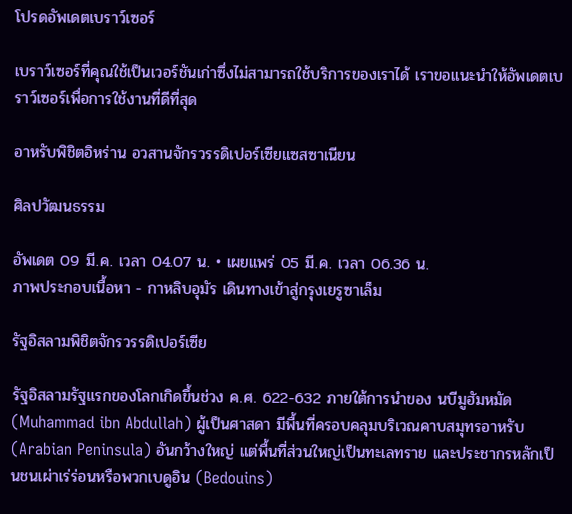โปรดอัพเดตเบราว์เซอร์

เบราว์เซอร์ที่คุณใช้เป็นเวอร์ชันเก่าซึ่งไม่สามารถใช้บริการของเราได้ เราขอแนะนำให้อัพเดตเบราว์เซอร์เพื่อการใช้งานที่ดีที่สุด

อาหรับพิชิตอิหร่าน อวสานจักรวรรดิเปอร์เซียแซสซาเนียน

ศิลปวัฒนธรรม

อัพเดต 09 มี.ค. เวลา 04.07 น. • เผยแพร่ 05 มี.ค. เวลา 06.36 น.
ภาพประกอบเนื้อหา - กาหลิบอุมัร เดินทางเข้าสู่กรุงเยรูซาเล็ม

รัฐอิสลามพิชิตจักรวรรดิเปอร์เซีย

รัฐอิสลามรัฐแรกของโลกเกิดขึ้นช่วง ค.ศ. 622-632 ภายใต้การนำของ นบีมูฮัมหมัด (Muhammad ibn Abdullah) ผู้เป็นศาสดา มีพื้นที่ครอบคลุมบริเวณคาบสมุทรอาหรับ (Arabian Peninsula) อันกว้างใหญ่ แต่พื้นที่ส่วนใหญ่เป็นทะเลทราย และประชากรหลักเป็นชนเผ่าเร่ร่อนหรือพวกเบดูอิน (Bedouins)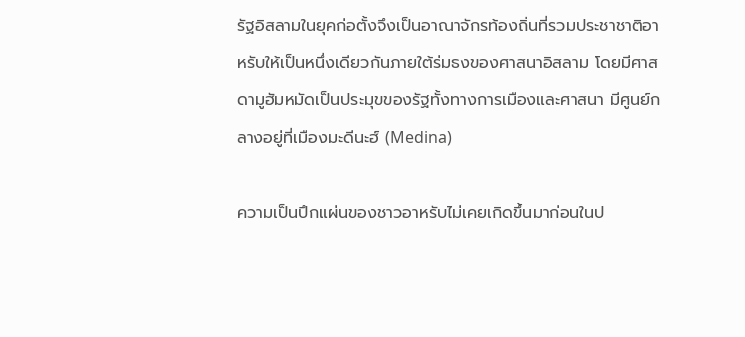รัฐอิสลามในยุคก่อตั้งจึงเป็นอาณาจักรท้องถิ่นที่รวมประชาชาติอาหรับให้เป็นหนึ่งเดียวกันภายใต้ร่มธงของศาสนาอิสลาม โดยมีศาสดามูฮัมหมัดเป็นประมุขของรัฐทั้งทางการเมืองและศาสนา มีศูนย์กลางอยู่ที่เมืองมะดีนะฮ์ (Medina)

ความเป็นปึกแผ่นของชาวอาหรับไม่เคยเกิดขึ้นมาก่อนในป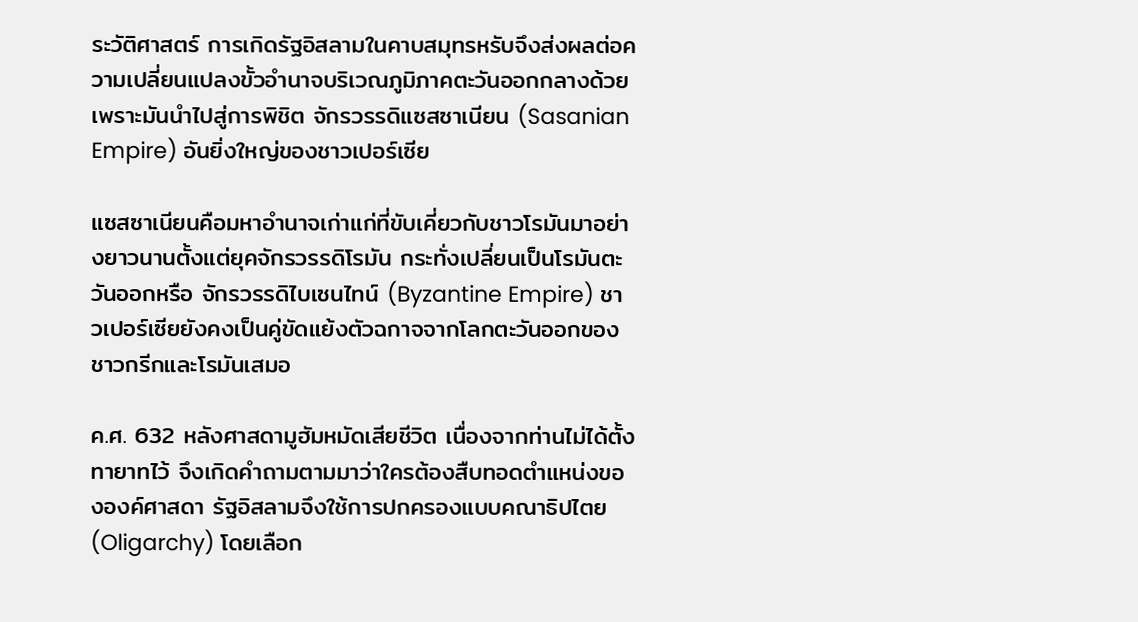ระวัติศาสตร์ การเกิดรัฐอิสลามในคาบสมุทรหรับจึงส่งผลต่อความเปลี่ยนแปลงขั้วอำนาจบริเวณภูมิภาคตะวันออกกลางด้วย เพราะมันนำไปสู่การพิชิต จักรวรรดิแซสซาเนียน (Sasanian Empire) อันยิ่งใหญ่ของชาวเปอร์เซีย

แซสซาเนียนคือมหาอำนาจเก่าแก่ที่ขับเคี่ยวกับชาวโรมันมาอย่างยาวนานตั้งแต่ยุคจักรวรรดิโรมัน กระทั่งเปลี่ยนเป็นโรมันตะวันออกหรือ จักรวรรดิไบเซนไทน์ (Byzantine Empire) ชาวเปอร์เซียยังคงเป็นคู่ขัดแย้งตัวฉกาจจากโลกตะวันออกของชาวกรีกและโรมันเสมอ

ค.ศ. 632 หลังศาสดามูฮัมหมัดเสียชีวิต เนื่องจากท่านไม่ได้ตั้งทายาทไว้ จึงเกิดคำถามตามมาว่าใครต้องสืบทอดตำแหน่งขององค์ศาสดา รัฐอิสลามจึงใช้การปกครองแบบคณาธิปไตย (Oligarchy) โดยเลือก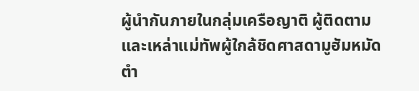ผู้นำกันภายในกลุ่มเครือญาติ ผู้ติดตาม และเหล่าแม่ทัพผู้ใกล้ชิดศาสดามูฮัมหมัด ตำ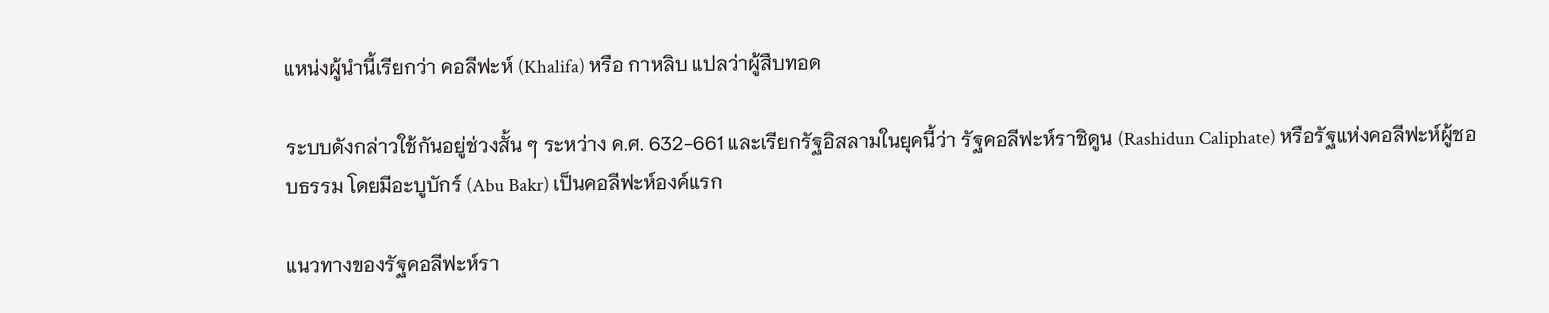แหน่งผู้นำนี้เรียกว่า คอลีฟะห์ (Khalifa) หรือ กาหลิบ แปลว่าผู้สืบทอด

ระบบดังกล่าวใช้กันอยู่ช่วงสั้น ๆ ระหว่าง ค.ศ. 632-661 และเรียกรัฐอิสลามในยุคนี้ว่า รัฐคอลีฟะห์ราชิดูน (Rashidun Caliphate) หรือรัฐแห่งคอลีฟะห์ผู้ชอบธรรม โดยมีอะบูบักร์ (Abu Bakr) เป็นคอลีฟะห์องค์แรก

แนวทางของรัฐคอลีฟะห์รา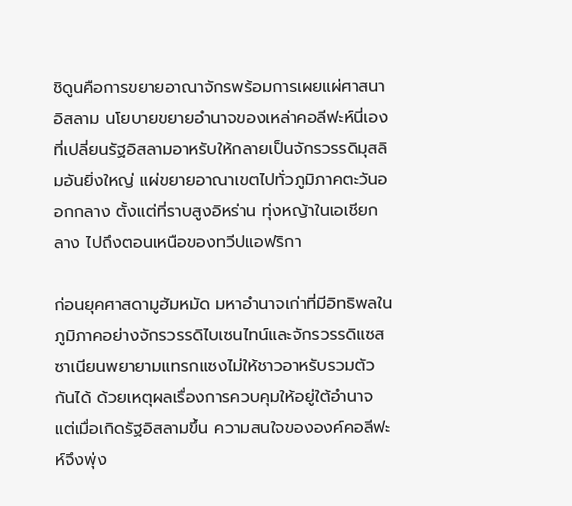ชิดูนคือการขยายอาณาจักรพร้อมการเผยแผ่ศาสนาอิสลาม นโยบายขยายอำนาจของเหล่าคอลีฟะห์นี่เองที่เปลี่ยนรัฐอิสลามอาหรับให้กลายเป็นจักรวรรดิมุสลิมอันยิ่งใหญ่ แผ่ขยายอาณาเขตไปทั่วภูมิภาคตะวันออกกลาง ตั้งแต่ที่ราบสูงอิหร่าน ทุ่งหญ้าในเอเชียกลาง ไปถึงตอนเหนือของทวีปแอฟริกา

ก่อนยุคศาสดามูฮัมหมัด มหาอำนาจเก่าที่มีอิทธิพลในภูมิภาคอย่างจักรวรรดิไบเซนไทน์และจักรวรรดิแซสซาเนียนพยายามแทรกแซงไม่ให้ชาวอาหรับรวมตัวกันได้ ด้วยเหตุผลเรื่องการควบคุมให้อยู่ใต้อำนาจ แต่เมื่อเกิดรัฐอิสลามขึ้น ความสนใจขององค์คอลีฟะห์จึงพุ่ง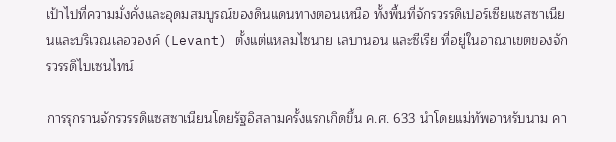เป้าไปที่ความมั่งคั่งและอุดมสมบูรณ์ของดินแดนทางตอนเหนือ ทั้งพื้นที่จักรวรรดิเปอร์เซียแซสซาเนียนและบริเวณเลอวองค์ (Levant) ตั้งแต่แหลมไซนาย เลบานอน และซีเรีย ที่อยู่ในอาณาเขตของจักรวรรดิไบเซนไทน์

การรุกรานจักรวรรดิแซสซาเนียนโดยรัฐอิสลามครั้งแรกเกิดขึ้น ค.ศ. 633 นำโดยแม่ทัพอาหรับนาม คา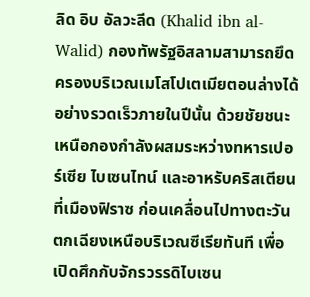ลิด อิบ อัลวะลีด (Khalid ibn al-Walid) กองทัพรัฐอิสลามสามารถยึดครองบริเวณเมโสโปเตเมียตอนล่างได้อย่างรวดเร็วภายในปีนั้น ด้วยชัยชนะเหนือกองกำลังผสมระหว่างทหารเปอร์เซีย ไบเซนไทน์ และอาหรับคริสเตียนที่เมืองฟิราซ ก่อนเคลื่อนไปทางตะวันตกเฉียงเหนือบริเวณซีเรียทันที เพื่อเปิดศึกกับจักรวรรดิไบเซน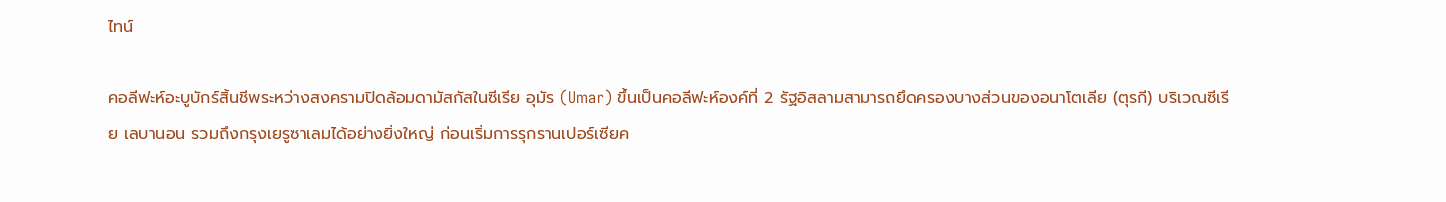ไทน์

คอลีฟะห์อะบูบักร์สิ้นชีพระหว่างสงครามปิดล้อมดามัสกัสในซีเรีย อุมัร (Umar) ขึ้นเป็นคอลีฟะห์องค์ที่ 2 รัฐอิสลามสามารถยึดครองบางส่วนของอนาโตเลีย (ตุรกี) บริเวณซีเรีย เลบานอน รวมถึงกรุงเยรูซาเลมได้อย่างยิ่งใหญ่ ก่อนเริ่มการรุกรานเปอร์เซียค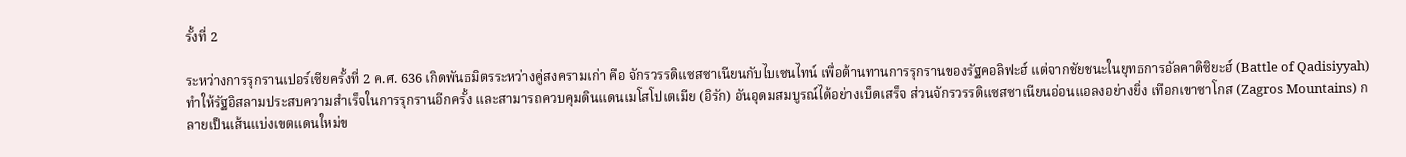รั้งที่ 2

ระหว่างการรุกรานเปอร์เซียครั้งที่ 2 ค.ศ. 636 เกิดพันธมิตรระหว่างคู่สงครามเก่า คือ จักรวรรดิแซสซาเนียนกับไบเซนไทน์ เพื่อต้านทานการรุกรานของรัฐคอลิฟะฮ์ แต่จากชัยชนะในยุทธการอัลคาดิซิยะฮ์ (Battle of Qadisiyyah) ทำให้รัฐอิสลามประสบความสำเร็จในการรุกรานอีกครั้ง และสามารถควบคุมดินแดนเมโสโปเตเมีย (อิรัก) อันอุดมสมบูรณ์ได้อย่างเบ็ดเสร็จ ส่วนจักรวรรดิแซสซาเนียนอ่อนแอลงอย่างยิ่ง เทือกเขาซาโกส (Zagros Mountains) กลายเป็นเส้นแบ่งเขตแดนใหม่ข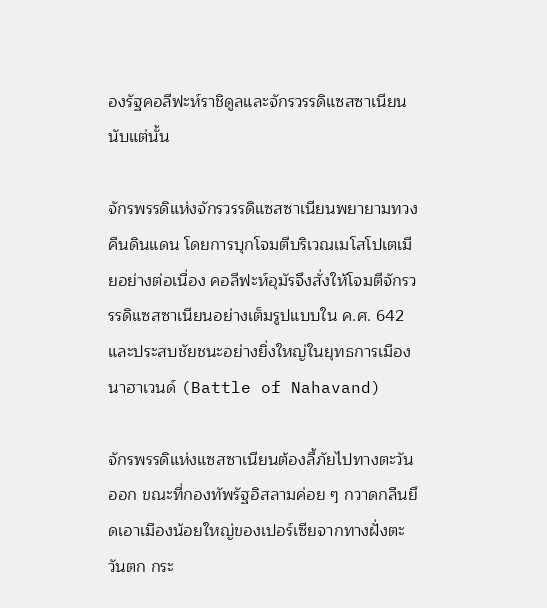องรัฐคอลีฟะห์ราชิดูลและจักรวรรดิแซสซาเนียนนับแต่นั้น

จักรพรรดิแห่งจักรวรรดิแซสซาเนียนพยายามทวงคืนดินแดน โดยการบุกโจมตีบริเวณเมโสโปเตเมียอย่างต่อเนื่อง คอลีฟะห์อุมัรจึงสั่งให้โจมตีจักรวรรดิแซสซาเนียนอย่างเต็มรูปแบบใน ค.ศ. 642 และประสบชัยชนะอย่างยิ่งใหญ่ในยุทธการเมืองนาฮาเวนด์ (Battle of Nahavand)

จักรพรรดิแห่งแซสซาเนียนต้องลี้ภัยไปทางตะวันออก ขณะที่กองทัพรัฐอิสลามค่อย ๆ กวาดกลืนยึดเอาเมืองน้อยใหญ่ของเปอร์เซียจากทางฝั่งตะวันตก กระ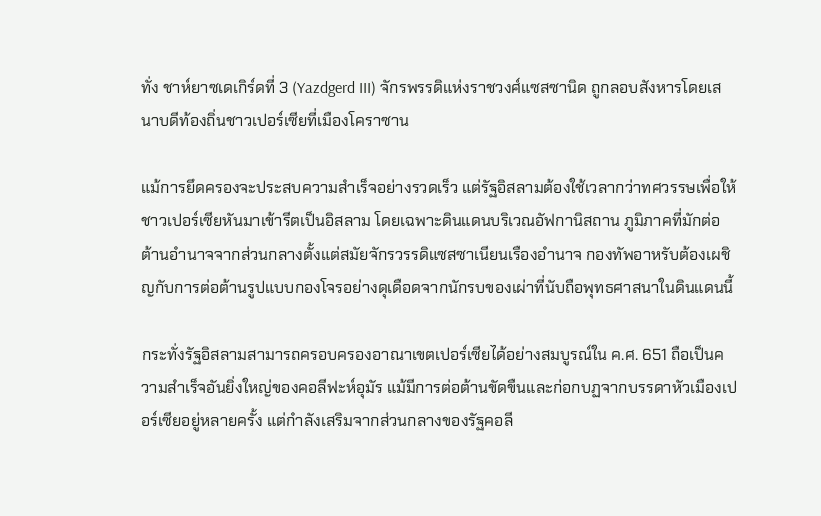ทั่ง ชาห์ยาซเดเกิร์ดที่ 3 (Yazdgerd III) จักรพรรดิแห่งราชวงศ์แซสซานิด ถูกลอบสังหารโดยเสนาบดีท้องถิ่นชาวเปอร์เซียที่เมืองโคราซาน

แม้การยึดครองจะประสบความสำเร็จอย่างรวดเร็ว แต่รัฐอิสลามต้องใช้เวลากว่าทศวรรษเพื่อให้ชาวเปอร์เซียหันมาเข้ารีตเป็นอิสลาม โดยเฉพาะดินแดนบริเวณอัฟกานิสถาน ภูมิภาคที่มักต่อต้านอำนาจจากส่วนกลางตั้งแต่สมัยจักรวรรดิแซสซาเนียนเรืองอำนาจ กองทัพอาหรับต้องเผชิญกับการต่อต้านรูปแบบกองโจรอย่างดุเดือดจากนักรบของเผ่าที่นับถือพุทธศาสนาในดินแดนนี้

กระทั่งรัฐอิสลามสามารถครอบครองอาณาเขตเปอร์เซียได้อย่างสมบูรณ์ใน ค.ศ. 651 ถือเป็นความสำเร็จอันยิ่งใหญ่ของคอลีฟะห์อุมัร แม้มีการต่อต้านขัดขืนและก่อกบฏจากบรรดาหัวเมืองเปอร์เซียอยู่หลายครั้ง แต่กำลังเสริมจากส่วนกลางของรัฐคอลี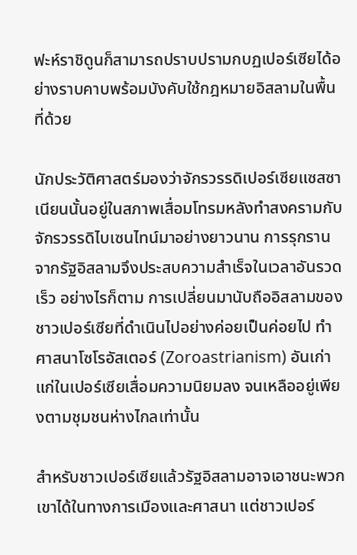ฟะห์ราชิดูนก็สามารถปราบปรามกบฏเปอร์เซียได้อย่างราบคาบพร้อมบังคับใช้กฎหมายอิสลามในพื้นที่ด้วย

นักประวัติศาสตร์มองว่าจักรวรรดิเปอร์เซียแซสซาเนียนนั้นอยู่ในสภาพเสื่อมโทรมหลังทำสงครามกับจักรวรรดิไบเซนไทน์มาอย่างยาวนาน การรุกรานจากรัฐอิสลามจึงประสบความสำเร็จในเวลาอันรวดเร็ว อย่างไรก็ตาม การเปลี่ยนมานับถืออิสลามของชาวเปอร์เซียที่ดำเนินไปอย่างค่อยเป็นค่อยไป ทำศาสนาโซโรอัสเตอร์ (Zoroastrianism) อันเก่าแก่ในเปอร์เซียเสื่อมความนิยมลง จนเหลืออยู่เพียงตามชุมชนห่างไกลเท่านั้น

สำหรับชาวเปอร์เซียแล้วรัฐอิสลามอาจเอาชนะพวกเขาได้ในทางการเมืองและศาสนา แต่ชาวเปอร์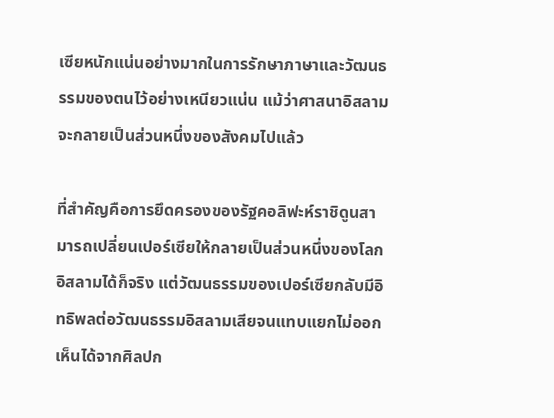เซียหนักแน่นอย่างมากในการรักษาภาษาและวัฒนธรรมของตนไว้อย่างเหนียวแน่น แม้ว่าศาสนาอิสลามจะกลายเป็นส่วนหนึ่งของสังคมไปแล้ว

ที่สำคัญคือการยึดครองของรัฐคอลิฟะห์ราชิดูนสามารถเปลี่ยนเปอร์เซียให้กลายเป็นส่วนหนึ่งของโลกอิสลามได้ก็จริง แต่วัฒนธรรมของเปอร์เซียกลับมีอิทธิพลต่อวัฒนธรรมอิสลามเสียจนแทบแยกไม่ออก เห็นได้จากศิลปก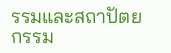รรมและสถาปัตยกรรม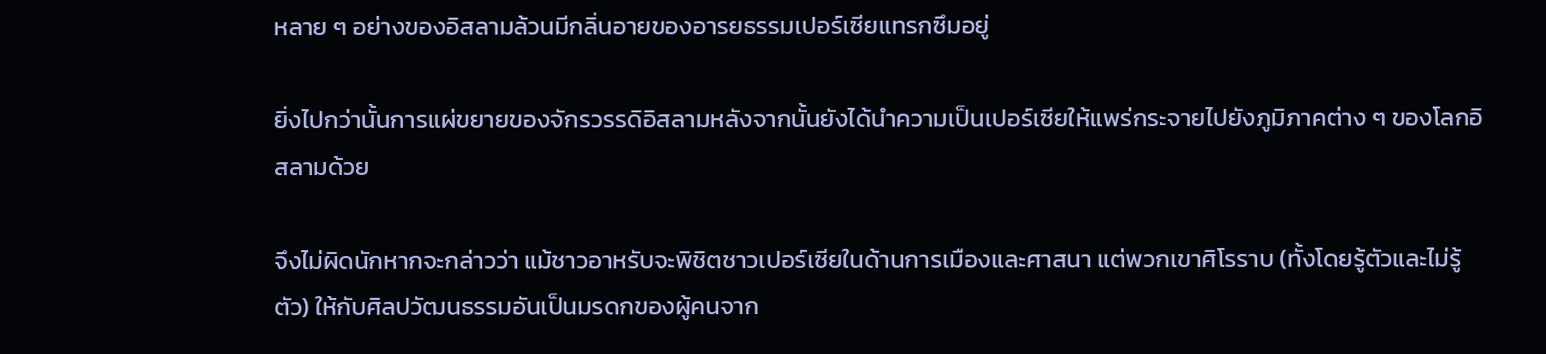หลาย ๆ อย่างของอิสลามล้วนมีกลิ่นอายของอารยธรรมเปอร์เซียแทรกซึมอยู่

ยิ่งไปกว่านั้นการแผ่ขยายของจักรวรรดิอิสลามหลังจากนั้นยังได้นำความเป็นเปอร์เซียให้แพร่กระจายไปยังภูมิภาคต่าง ๆ ของโลกอิสลามด้วย

จึงไม่ผิดนักหากจะกล่าวว่า แม้ชาวอาหรับจะพิชิตชาวเปอร์เซียในด้านการเมืองและศาสนา แต่พวกเขาศิโรราบ (ทั้งโดยรู้ตัวและไม่รู้ตัว) ให้กับศิลปวัฒนธรรมอันเป็นมรดกของผู้คนจาก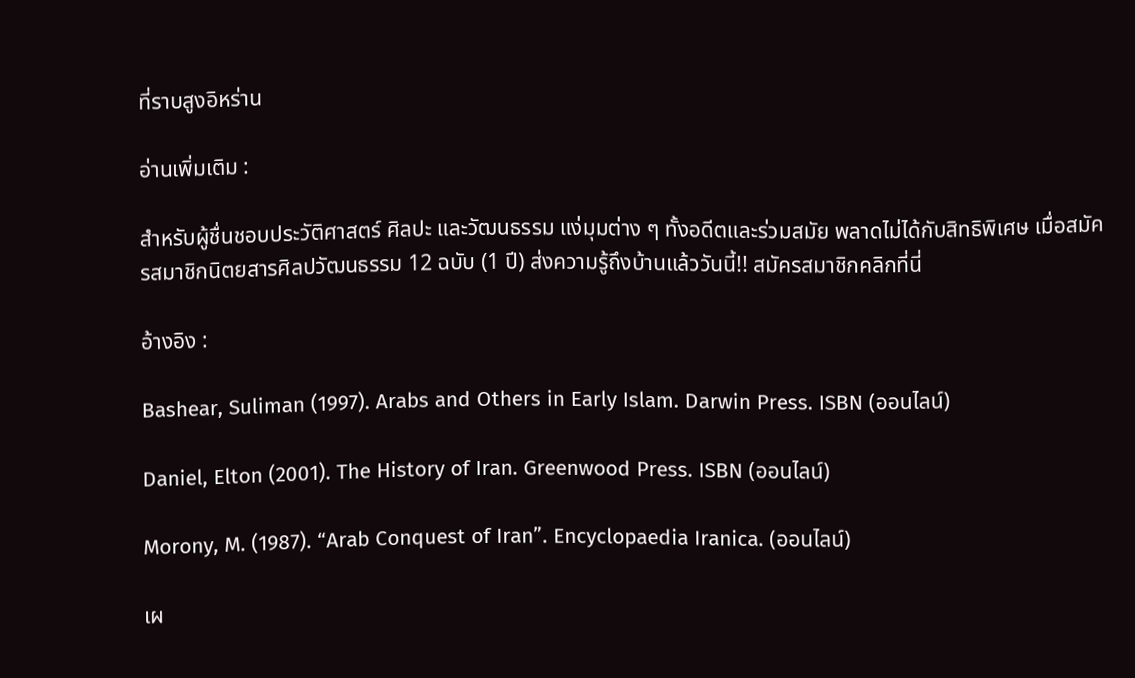ที่ราบสูงอิหร่าน

อ่านเพิ่มเติม :

สำหรับผู้ชื่นชอบประวัติศาสตร์ ศิลปะ และวัฒนธรรม แง่มุมต่าง ๆ ทั้งอดีตและร่วมสมัย พลาดไม่ได้กับสิทธิพิเศษ เมื่อสมัครสมาชิกนิตยสารศิลปวัฒนธรรม 12 ฉบับ (1 ปี) ส่งความรู้ถึงบ้านแล้ววันนี้!! สมัครสมาชิกคลิกที่นี่

อ้างอิง :

Bashear, Suliman (1997). Arabs and Others in Early Islam. Darwin Press. ISBN (ออนไลน์)

Daniel, Elton (2001). The History of Iran. Greenwood Press. ISBN (ออนไลน์)

Morony, M. (1987). “Arab Conquest of Iran”. Encyclopaedia Iranica. (ออนไลน์)

เผ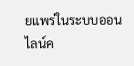ยแพร่ในระบบออนไลน์ค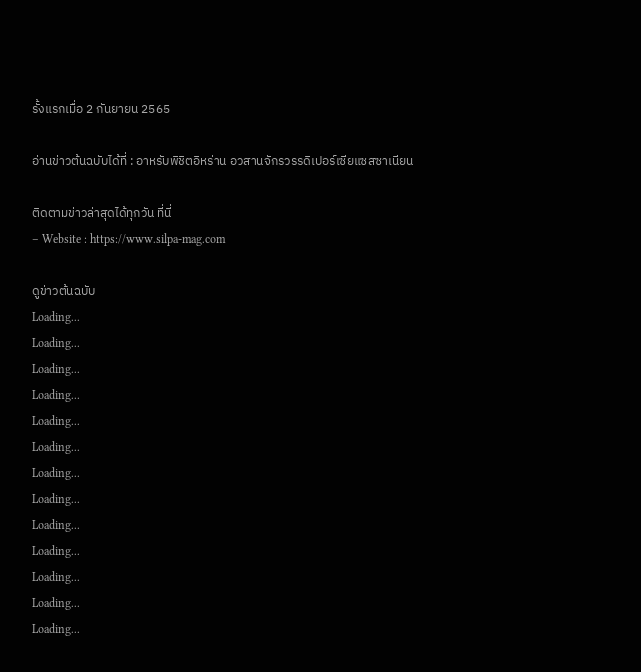รั้งแรกเมื่อ 2 กันยายน 2565

อ่านข่าวต้นฉบับได้ที่ : อาหรับพิชิตอิหร่าน อวสานจักรวรรดิเปอร์เซียแซสซาเนียน

ติดตามข่าวล่าสุดได้ทุกวัน ที่นี่
– Website : https://www.silpa-mag.com

ดูข่าวต้นฉบับ
Loading...
Loading...
Loading...
Loading...
Loading...
Loading...
Loading...
Loading...
Loading...
Loading...
Loading...
Loading...
Loading...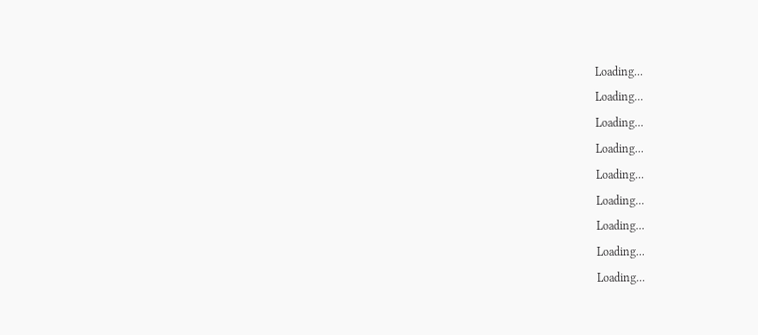Loading...
Loading...
Loading...
Loading...
Loading...
Loading...
Loading...
Loading...
Loading...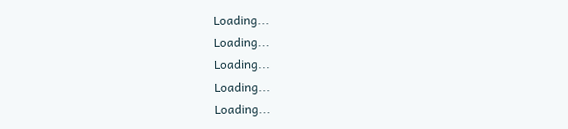Loading...
Loading...
Loading...
Loading...
Loading...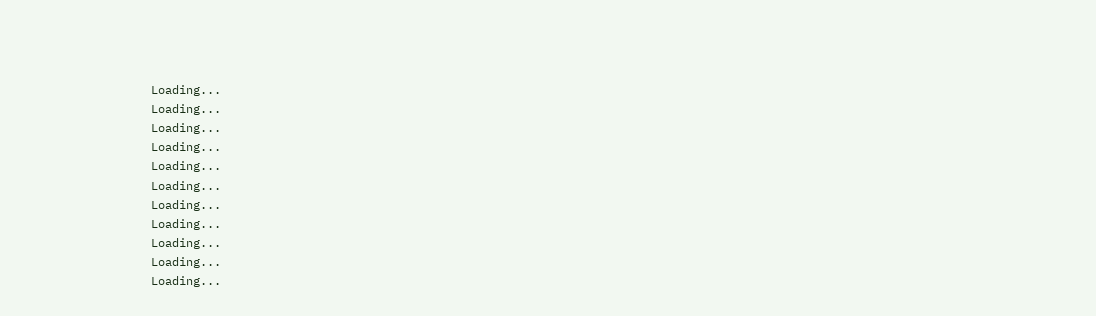Loading...
Loading...
Loading...
Loading...
Loading...
Loading...
Loading...
Loading...
Loading...
Loading...
Loading...